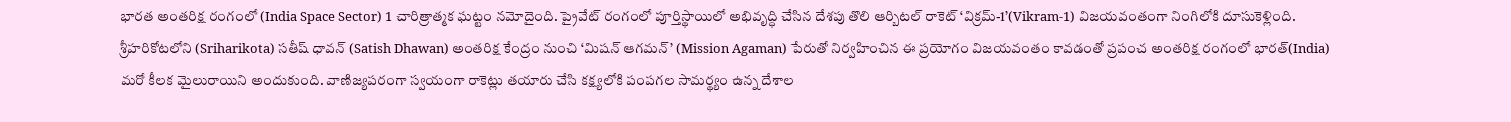భారత అంతరిక్ష రంగంలో (India Space Sector) 1 చారిత్రాత్మక ఘట్టం నమోదైంది. ప్రైవేట్ రంగంలో పూర్తిస్థాయిలో అభివృద్ధి చేసిన దేశపు తొలి ఆర్బిటల్ రాకెట్ ‘విక్రమ్-1’(Vikram-1) విజయవంతంగా నింగిలోకి దూసుకెళ్లింది. శ్రీహరికోటలోని (Sriharikota) సతీష్ ధావన్ (Satish Dhawan) అంతరిక్ష కేంద్రం నుంచి ‘మిషన్ ఆగమన్’ (Mission Agaman) పేరుతో నిర్వహించిన ఈ ప్రయోగం విజయవంతం కావడంతో ప్రపంచ అంతరిక్ష రంగంలో భారత్(India) మరో కీలక మైలురాయిని అందుకుంది. వాణిజ్యపరంగా స్వయంగా రాకెట్లు తయారు చేసి కక్ష్యలోకి పంపగల సామర్థ్యం ఉన్న దేశాల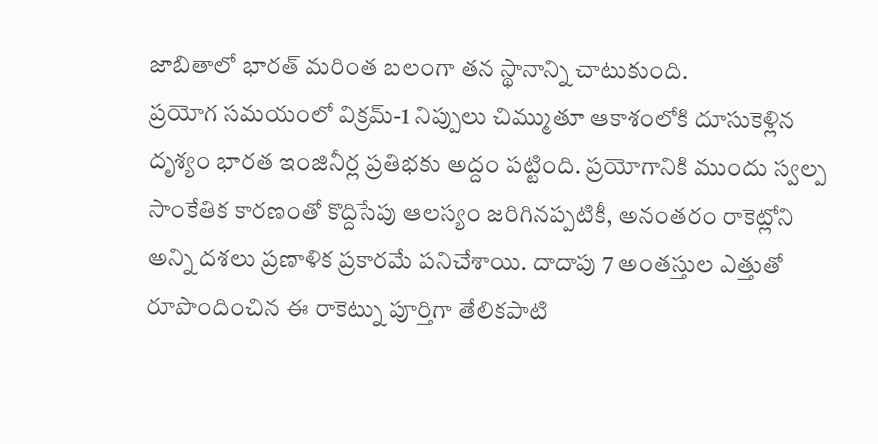జాబితాలో భారత్ మరింత బలంగా తన స్థానాన్ని చాటుకుంది.
ప్రయోగ సమయంలో విక్రమ్-1 నిప్పులు చిమ్ముతూ ఆకాశంలోకి దూసుకెళ్లిన దృశ్యం భారత ఇంజినీర్ల ప్రతిభకు అద్దం పట్టింది. ప్రయోగానికి ముందు స్వల్ప సాంకేతిక కారణంతో కొద్దిసేపు ఆలస్యం జరిగినప్పటికీ, అనంతరం రాకెట్లోని అన్ని దశలు ప్రణాళిక ప్రకారమే పనిచేశాయి. దాదాపు 7 అంతస్తుల ఎత్తుతో రూపొందించిన ఈ రాకెట్ను పూర్తిగా తేలికపాటి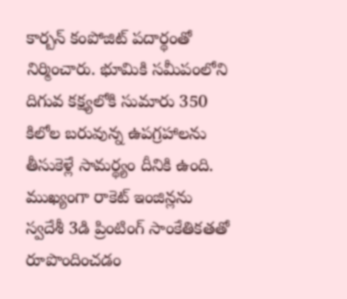కార్బన్ కంపోజిట్ పదార్థంతో నిర్మించారు. భూమికి సమీపంలోని దిగువ కక్ష్యలోకి సుమారు 350 కిలోల బరువున్న ఉపగ్రహాలను తీసుకెళ్లే సామర్థ్యం దీనికి ఉంది. ముఖ్యంగా రాకెట్ ఇంజిన్లను స్వదేశీ 3డి ప్రింటింగ్ సాంకేతికతతో రూపొందించడం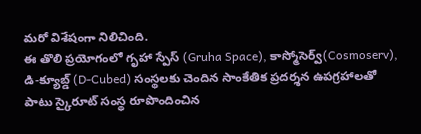మరో విశేషంగా నిలిచింది.
ఈ తొలి ప్రయోగంలో గృహా స్పేస్ (Gruha Space), కాస్మోసెర్వ్(Cosmoserv), డి-క్యూబ్డ్ (D-Cubed) సంస్థలకు చెందిన సాంకేతిక ప్రదర్శన ఉపగ్రహాలతో పాటు స్కైరూట్ సంస్థ రూపొందించిన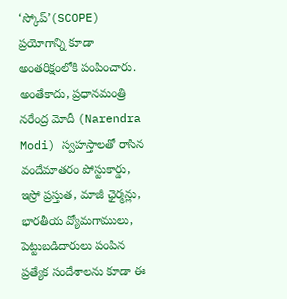‘స్కోప్’(SCOPE) ప్రయోగాన్ని కూడా అంతరిక్షంలోకి పంపించారు. అంతేకాదు, ప్రధానమంత్రి నరేంద్ర మోదీ (Narendra Modi) స్వహస్తాలతో రాసిన వందేమాతరం పోస్టుకార్డు, ఇస్రో ప్రస్తుత, మాజీ ఛైర్మన్లు, భారతీయ వ్యోమగాములు, పెట్టుబడిదారులు పంపిన ప్రత్యేక సందేశాలను కూడా ఈ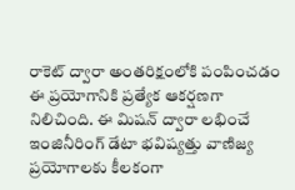రాకెట్ ద్వారా అంతరిక్షంలోకి పంపించడం ఈ ప్రయోగానికి ప్రత్యేక ఆకర్షణగా నిలిచింది. ఈ మిషన్ ద్వారా లభించే ఇంజినీరింగ్ డేటా భవిష్యత్తు వాణిజ్య ప్రయోగాలకు కీలకంగా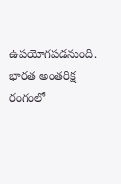ఉపయోగపడనుంది.
భారత అంతరిక్ష రంగంలో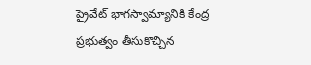ప్రైవేట్ భాగస్వామ్యానికి కేంద్ర ప్రభుత్వం తీసుకొచ్చిన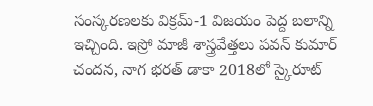సంస్కరణలకు విక్రమ్-1 విజయం పెద్ద బలాన్ని ఇచ్చింది. ఇస్రో మాజీ శాస్త్రవేత్తలు పవన్ కుమార్ చందన, నాగ భరత్ డాకా 2018లో స్కైరూట్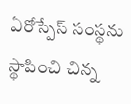ఏరోస్పేస్ సంస్థను స్థాపించి చిన్న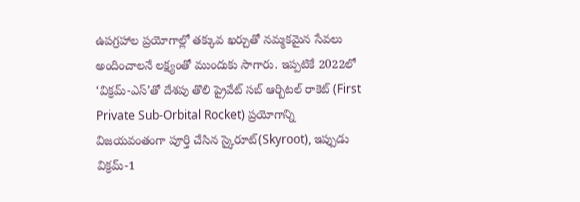ఉపగ్రహాల ప్రయోగాల్లో తక్కువ ఖర్చుతో నమ్మకమైన సేవలు అందించాలనే లక్ష్యంతో ముందుకు సాగారు. ఇప్పటికే 2022లో ‘విక్రమ్-ఎస్’తో దేశపు తొలి ప్రైవేట్ సబ్ ఆర్బిటల్ రాకెట్ (First Private Sub-Orbital Rocket) ప్రయోగాన్ని విజయవంతంగా పూర్తి చేసిన స్కైరూట్(Skyroot), ఇప్పుడు విక్రమ్-1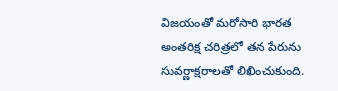విజయంతో మరోసారి భారత అంతరిక్ష చరిత్రలో తన పేరును సువర్ణాక్షరాలతో లిఖించుకుంది.